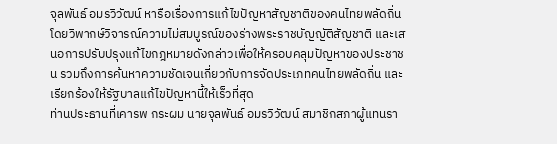จุลพันธ์ อมรวิวัฒน์ หารือเรื่องการแก้ไขปัญหาสัญชาติของคนไทยพลัดถิ่น โดยวิพากษ์วิจารณ์ความไม่สมบูรณ์ของร่างพระราชบัญญัติสัญชาติ และเสนอการปรับปรุงแก้ไขกฎหมายดังกล่าวเพื่อให้ครอบคลุมปัญหาของประชาชน รวมถึงการค้นหาความชัดเจนเกี่ยวกับการจัดประเภทคนไทยพลัดถิ่น และเรียกร้องให้รัฐบาลแก้ไขปัญหานี้ให้เร็วที่สุด
ท่านประธานที่เคารพ กระผม นายจุลพันธ์ อมรวิวัฒน์ สมาชิกสภาผู้แทนรา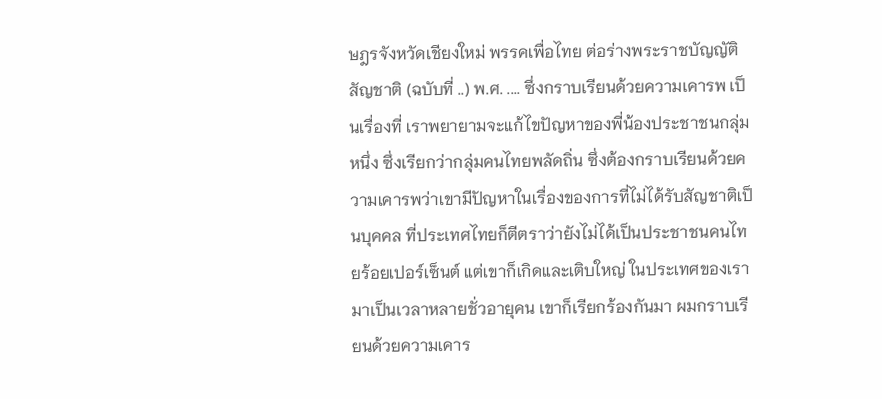ษฎรจังหวัดเชียงใหม่ พรรคเพื่อไทย ต่อร่างพระราชบัญญัติสัญชาติ (ฉบับที่ ..) พ.ศ. .... ซึ่งกราบเรียนด้วยความเคารพ เป็นเรื่องที่ เราพยายามจะแก้ไขปัญหาของพี่น้องประชาชนกลุ่มหนึ่ง ซึ่งเรียกว่ากลุ่มคนไทยพลัดถิ่น ซึ่งต้องกราบเรียนด้วยความเคารพว่าเขามีปัญหาในเรื่องของการที่ไม่ได้รับสัญชาติเป็นบุคคล ที่ประเทศไทยก็ตีตราว่ายังไม่ได้เป็นประชาชนคนไทยร้อยเปอร์เซ็นต์ แต่เขาก็เกิดและเติบใหญ่ ในประเทศของเรามาเป็นเวลาหลายชั่วอายุคน เขาก็เรียกร้องกันมา ผมกราบเรียนด้วยความเคาร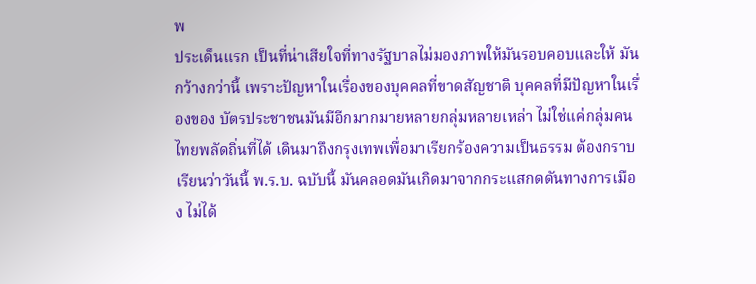พ
ประเด็นแรก เป็นที่น่าเสียใจที่ทางรัฐบาลไม่มองภาพให้มันรอบคอบและให้ มันกว้างกว่านี้ เพราะปัญหาในเรื่องของบุคคลที่ขาดสัญชาติ บุคคลที่มีปัญหาในเรื่องของ บัตรประชาชนมันมีอีกมากมายหลายกลุ่มหลายเหล่า ไม่ใช่แค่กลุ่มคนไทยพลัดถิ่นที่ได้ เดินมาถึงกรุงเทพเพื่อมาเรียกร้องความเป็นธรรม ต้องกราบเรียนว่าวันนี้ พ.ร.บ. ฉบับนี้ มันคลอดมันเกิดมาจากกระแสกดดันทางการเมือง ไม่ได้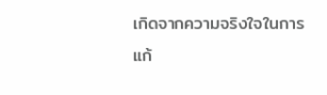เกิดจากความจริงใจในการแก้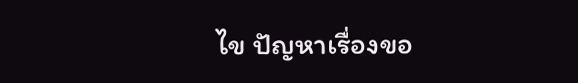ไข ปัญหาเรื่องขอ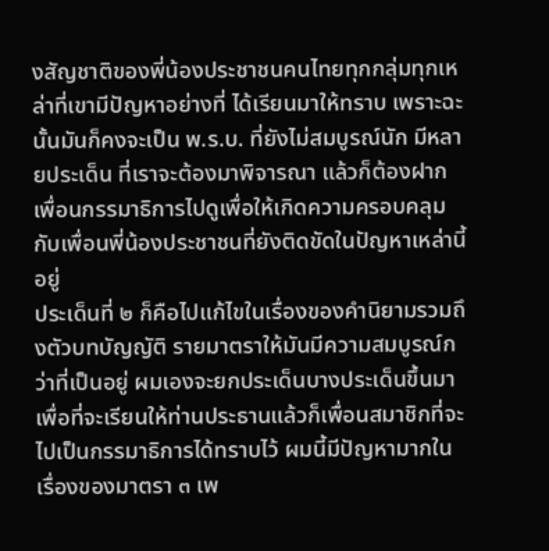งสัญชาติของพี่น้องประชาชนคนไทยทุกกลุ่มทุกเหล่าที่เขามีปัญหาอย่างที่ ได้เรียนมาให้ทราบ เพราะฉะนั้นมันก็คงจะเป็น พ.ร.บ. ที่ยังไม่สมบูรณ์นัก มีหลายประเด็น ที่เราจะต้องมาพิจารณา แล้วก็ต้องฝากเพื่อนกรรมาธิการไปดูเพื่อให้เกิดความครอบคลุม กับเพื่อนพี่น้องประชาชนที่ยังติดขัดในปัญหาเหล่านี้อยู่
ประเด็นที่ ๒ ก็คือไปแก้ไขในเรื่องของคํานิยามรวมถึงตัวบทบัญญัติ รายมาตราให้มันมีความสมบูรณ์กว่าที่เป็นอยู่ ผมเองจะยกประเด็นบางประเด็นขึ้นมา เพื่อที่จะเรียนให้ท่านประธานแล้วก็เพื่อนสมาชิกที่จะไปเป็นกรรมาธิการได้ทราบไว้ ผมนี้มีปัญหามากในเรื่องของมาตรา ๓ เพ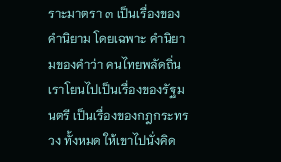ราะมาตรา ๓ เป็นเรื่องของคํานิยาม โดยเฉพาะ คํานิยามของคําว่า คนไทยพลัดถิ่น เราโยนไปเป็นเรื่องของรัฐมนตรี เป็นเรื่องของกฎกระทรวง ทั้งหมด ให้เขาไปนั่งคิด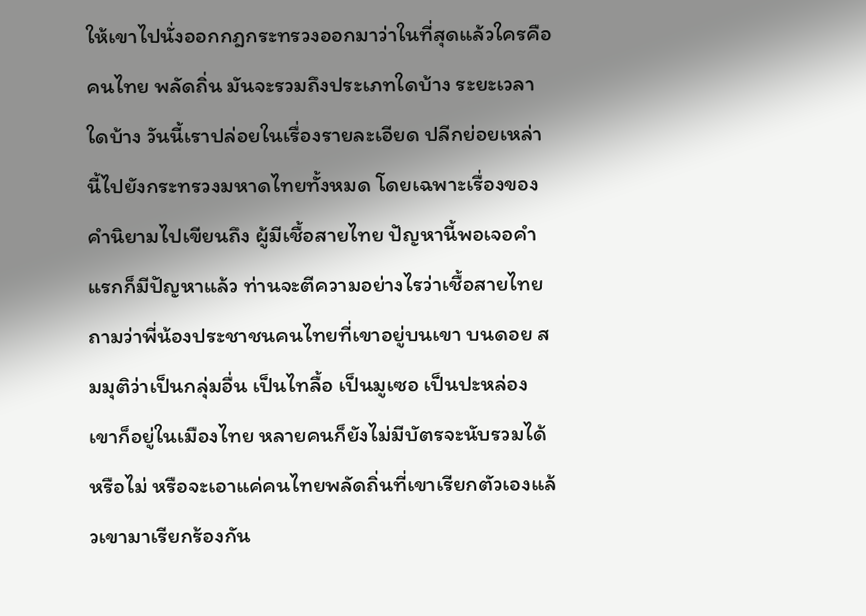ให้เขาไปนั่งออกกฎกระทรวงออกมาว่าในที่สุดแล้วใครคือคนไทย พลัดถิ่น มันจะรวมถึงประเภทใดบ้าง ระยะเวลาใดบ้าง วันนี้เราปล่อยในเรื่องรายละเอียด ปลีกย่อยเหล่านี้ไปยังกระทรวงมหาดไทยทั้งหมด โดยเฉพาะเรื่องของคํานิยามไปเขียนถึง ผู้มีเชื้อสายไทย ปัญหานี้พอเจอคําแรกก็มีปัญหาแล้ว ท่านจะตีความอย่างไรว่าเชื้อสายไทย ถามว่าพี่น้องประชาชนคนไทยที่เขาอยู่บนเขา บนดอย สมมุติว่าเป็นกลุ่มอื่น เป็นไทลื้อ เป็นมูเซอ เป็นปะหล่อง เขาก็อยู่ในเมืองไทย หลายคนก็ยังไม่มีบัตรจะนับรวมได้หรือไม่ หรือจะเอาแค่คนไทยพลัดถิ่นที่เขาเรียกตัวเองแล้วเขามาเรียกร้องกัน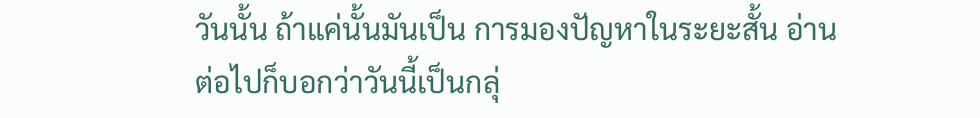วันนั้น ถ้าแค่นั้นมันเป็น การมองปัญหาในระยะสั้น อ่านต่อไปก็บอกว่าวันนี้เป็นกลุ่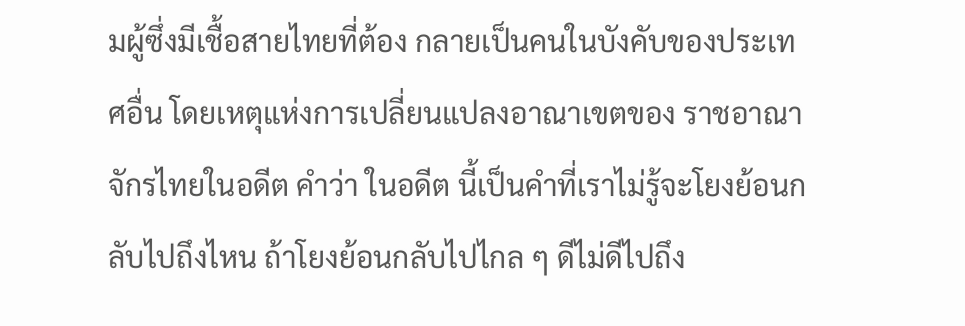มผู้ซึ่งมีเชื้อสายไทยที่ต้อง กลายเป็นคนในบังคับของประเทศอื่น โดยเหตุแห่งการเปลี่ยนแปลงอาณาเขตของ ราชอาณาจักรไทยในอดีต คําว่า ในอดีต นี้เป็นคําที่เราไม่รู้จะโยงย้อนกลับไปถึงไหน ถ้าโยงย้อนกลับไปไกล ๆ ดีไม่ดีไปถึง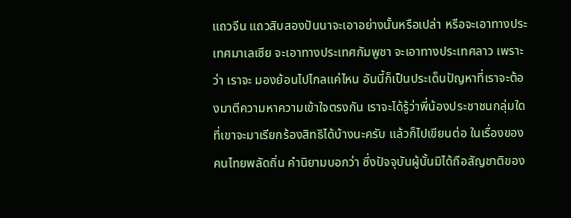แถวจีน แถวสิบสองปันนาจะเอาอย่างนั้นหรือเปล่า หรือจะเอาทางประเทศมาเลเซีย จะเอาทางประเทศกัมพูชา จะเอาทางประเทศลาว เพราะว่า เราจะ มองย้อนไปไกลแค่ไหน อันนี้ก็เป็นประเด็นปัญหาที่เราจะต้องมาตีความหาความเข้าใจตรงกัน เราจะได้รู้ว่าพี่น้องประชาชนกลุ่มใดที่เขาจะมาเรียกร้องสิทธิได้บ้างนะครับ แล้วก็ไปเขียนต่อ ในเรื่องของคนไทยพลัดถิ่น คํานิยามบอกว่า ซึ่งปัจจุบันผู้นั้นมิได้ถือสัญชาติของ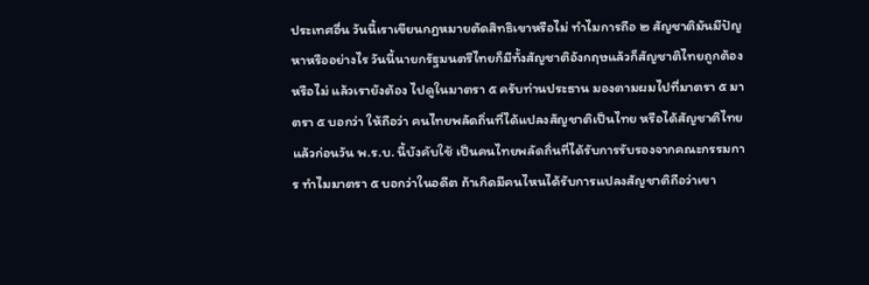ประเทศอื่น วันนี้เราเขียนกฎหมายตัดสิทธิเขาหรือไม่ ทําไมการถือ ๒ สัญชาติมันมีปัญหาหรืออย่างไร วันนี้นายกรัฐมนตรีไทยก็มีทั้งสัญชาติอังกฤษแล้วก็สัญชาติไทยถูกต้องหรือไม่ แล้วเรายังต้อง ไปดูในมาตรา ๕ ครับท่านประธาน มองตามผมไปที่มาตรา ๕ มาตรา ๕ บอกว่า ให้ถือว่า คนไทยพลัดถิ่นที่ได้แปลงสัญชาติเป็นไทย หรือได้สัญชาติไทยแล้วก่อนวัน พ.ร.บ. นี้บังคับใช้ เป็นคนไทยพลัดถิ่นที่ได้รับการรับรองจากคณะกรรมการ ทําไมมาตรา ๕ บอกว่าในอดีต ถ้าเกิดมีคนไหนได้รับการแปลงสัญชาติถือว่าเขา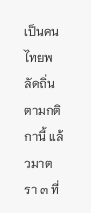เป็นคนไทยพลัดถิ่นตามกติกานี้ แล้วมาตรา ๓ ที่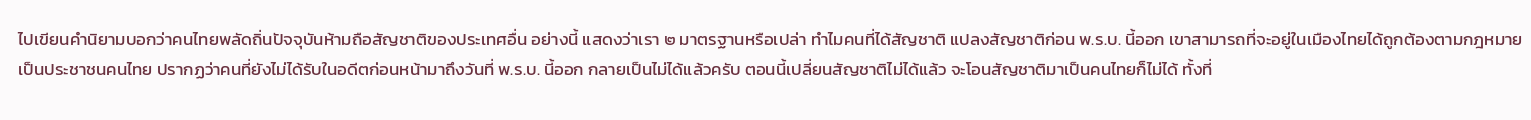ไปเขียนคํานิยามบอกว่าคนไทยพลัดถิ่นปัจจุบันห้ามถือสัญชาติของประเทศอื่น อย่างนี้ แสดงว่าเรา ๒ มาตรฐานหรือเปล่า ทําไมคนที่ได้สัญชาติ แปลงสัญชาติก่อน พ.ร.บ. นี้ออก เขาสามารถที่จะอยู่ในเมืองไทยได้ถูกต้องตามกฎหมายเป็นประชาชนคนไทย ปรากฏว่าคนที่ยังไม่ได้รับในอดีตก่อนหน้ามาถึงวันที่ พ.ร.บ. นี้ออก กลายเป็นไม่ได้แล้วครับ ตอนนี้เปลี่ยนสัญชาติไม่ได้แล้ว จะโอนสัญชาติมาเป็นคนไทยก็ไม่ได้ ทั้งที่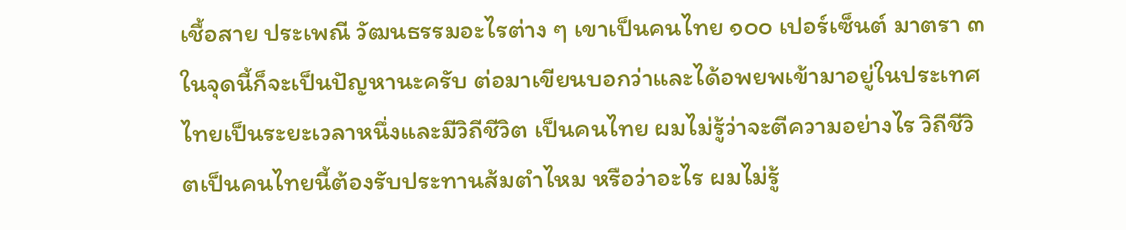เชื้อสาย ประเพณี วัฒนธรรมอะไรต่าง ๆ เขาเป็นคนไทย ๑๐๐ เปอร์เซ็นต์ มาตรา ๓ ในจุดนี้ก็จะเป็นปัญหานะครับ ต่อมาเขียนบอกว่าและได้อพยพเข้ามาอยู่ในประเทศไทยเป็นระยะเวลาหนึ่งและมีวิถีชีวิต เป็นคนไทย ผมไม่รู้ว่าจะตีความอย่างไร วิถีชีวิตเป็นคนไทยนี้ต้องรับประทานส้มตําไหม หรือว่าอะไร ผมไม่รู้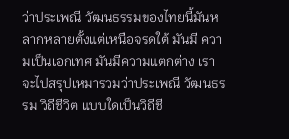ว่าประเพณี วัฒนธรรมของไทยนี้มันหลากหลายตั้งแต่เหนือจรดใต้ มันมี ความเป็นเอกเทศ มันมีความแตกต่าง เราจะไปสรุปเหมารวมว่าประเพณี วัฒนธรรม วิถีชีวิต แบบใดเป็นวิถีชี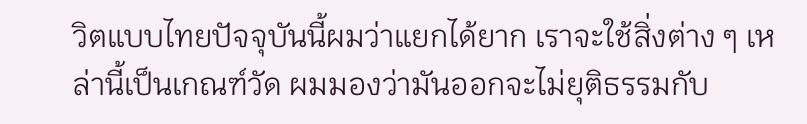วิตแบบไทยปัจจุบันนี้ผมว่าแยกได้ยาก เราจะใช้สิ่งต่าง ๆ เหล่านี้เป็นเกณฑ์วัด ผมมองว่ามันออกจะไม่ยุติธรรมกับ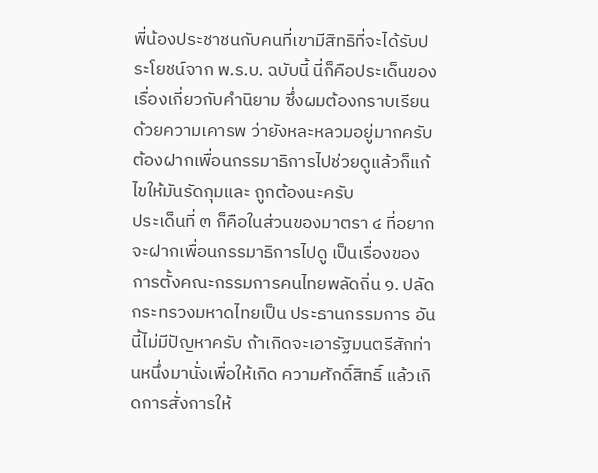พี่น้องประชาชนกับคนที่เขามีสิทธิที่จะได้รับประโยชน์จาก พ.ร.บ. ฉบับนี้ นี่ก็คือประเด็นของเรื่องเกี่ยวกับคํานิยาม ซึ่งผมต้องกราบเรียนด้วยความเคารพ ว่ายังหละหลวมอยู่มากครับ ต้องฝากเพื่อนกรรมาธิการไปช่วยดูแล้วก็แก้ไขให้มันรัดกุมและ ถูกต้องนะครับ
ประเด็นที่ ๓ ก็คือในส่วนของมาตรา ๔ ที่อยากจะฝากเพื่อนกรรมาธิการไปดู เป็นเรื่องของการตั้งคณะกรรมการคนไทยพลัดถิ่น ๑. ปลัดกระทรวงมหาดไทยเป็น ประธานกรรมการ อันนี้ไม่มีปัญหาครับ ถ้าเกิดจะเอารัฐมนตรีสักท่านหนึ่งมานั่งเพื่อให้เกิด ความศักดิ์สิทธิ์ แล้วเกิดการสั่งการให้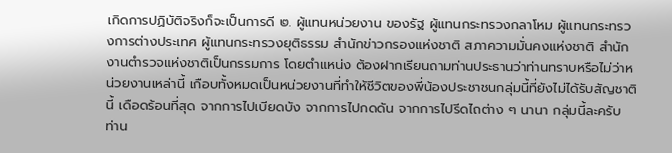เกิดการปฏิบัติจริงก็จะเป็นการดี ๒. ผู้แทนหน่วยงาน ของรัฐ ผู้แทนกระทรวงกลาโหม ผู้แทนกระทรวงการต่างประเทศ ผู้แทนกระทรวงยุติธรรม สํานักข่าวกรองแห่งชาติ สภาความมั่นคงแห่งชาติ สํานักงานตํารวจแห่งชาติเป็นกรรมการ โดยตําแหน่ง ต้องฝากเรียนถามท่านประธานว่าท่านทราบหรือไม่ว่าหน่วยงานเหล่านี้ เกือบทั้งหมดเป็นหน่วยงานที่ทําให้ชีวิตของพี่น้องประชาชนกลุ่มนี้ที่ยังไม่ได้รับสัญชาตินี้ เดือดร้อนที่สุด จากการไปเบียดบัง จากการไปกดดัน จากการไปรีดไถต่าง ๆ นานา กลุ่มนี้ละครับ ท่าน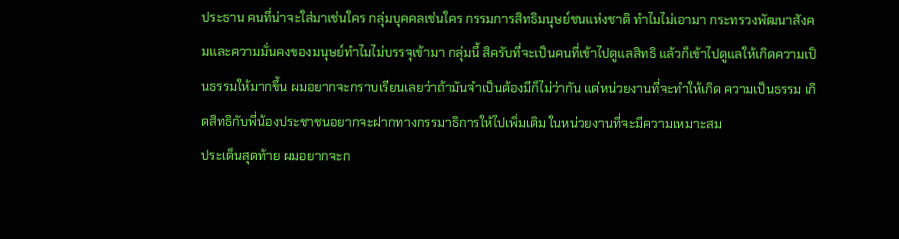ประธาน คนที่น่าจะใส่มาเช่นใคร กลุ่มบุคคลเช่นใคร กรรมการสิทธิมนุษย์ชนแห่งชาติ ทําไมไม่เอามา กระทรวงพัฒนาสังคมและความมั่นคงของมนุษย์ทําไมไม่บรรจุเข้ามา กลุ่มนี้ สิครับที่จะเป็นคนที่เข้าไปดูแลสิทธิ แล้วก็เข้าไปดูแลให้เกิดความเป็นธรรมให้มากขึ้น ผมอยากจะกราบเรียนเลยว่าถ้ามันจําเป็นต้องมีก็ไม่ว่ากัน แต่หน่วยงานที่จะทําให้เกิด ความเป็นธรรม เกิดสิทธิกับพี่น้องประชาชนอยากจะฝากทางกรรมาธิการให้ไปเพิ่มเติม ในหน่วยงานที่จะมีความเหมาะสม
ประเด็นสุดท้าย ผมอยากจะก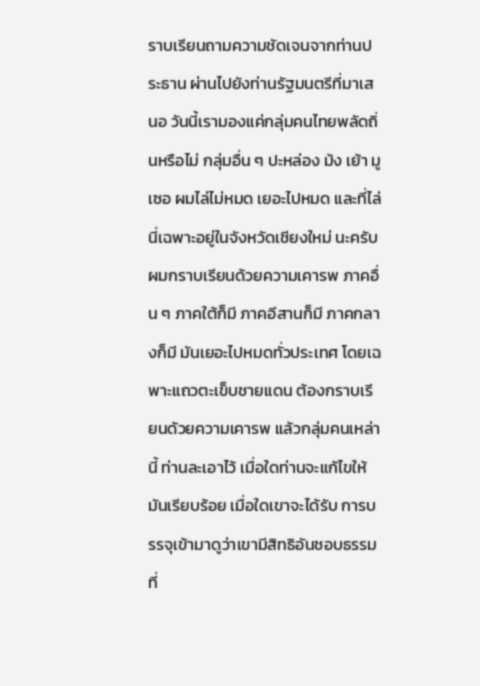ราบเรียนถามความชัดเจนจากท่านประธาน ผ่านไปยังท่านรัฐมนตรีที่มาเสนอ วันนี้เรามองแค่กลุ่มคนไทยพลัดถิ่นหรือไม่ กลุ่มอื่น ๆ ปะหล่อง ม้ง เย้า มูเซอ ผมไล่ไม่หมด เยอะไปหมด และที่ไล่นี่เฉพาะอยู่ในจังหวัดเชียงใหม่ นะครับ ผมกราบเรียนด้วยความเคารพ ภาคอื่น ๆ ภาคใต้ก็มี ภาคอีสานก็มี ภาคกลางก็มี มันเยอะไปหมดทั่วประเทศ โดยเฉพาะแถวตะเข็บชายแดน ต้องกราบเรียนด้วยความเคารพ แล้วกลุ่มคนเหล่านี้ ท่านละเอาไว้ เมื่อใดท่านจะแก้ไขให้มันเรียบร้อย เมื่อใดเขาจะได้รับ การบรรจุเข้ามาดูว่าเขามีสิทธิอันชอบธรรมที่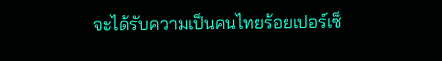จะได้รับความเป็นคนไทยร้อยเปอร์เซ็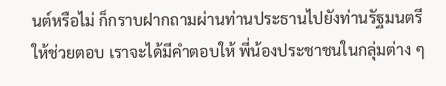นต์หรือไม่ ก็กราบฝากถามผ่านท่านประธานไปยังท่านรัฐมนตรีให้ช่วยตอบ เราจะได้มีคําตอบให้ พี่น้องประชาชนในกลุ่มต่าง ๆ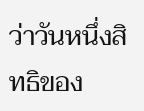ว่าวันหนึ่งสิทธิของ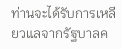ท่านจะได้รับการเหลียวแลจากรัฐบาลค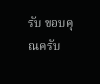รับ ขอบคุณครับ